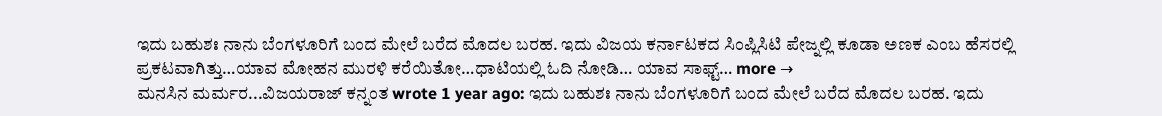ಇದು ಬಹುಶಃ ನಾನು ಬೆಂಗಳೂರಿಗೆ ಬಂದ ಮೇಲೆ ಬರೆದ ಮೊದಲ ಬರಹ. ಇದು ವಿಜಯ ಕರ್ನಾಟಕದ ಸಿಂಪ್ಲಿಸಿಟಿ ಪೇಜ್ನಲ್ಲಿ ಕೂಡಾ ಅಣಕ ಎಂಬ ಹೆಸರಲ್ಲಿ ಪ್ರಕಟವಾಗಿತ್ತು…ಯಾವ ಮೋಹನ ಮುರಳಿ ಕರೆಯಿತೋ…ಧಾಟಿಯಲ್ಲಿ ಓದಿ ನೋಡಿ… ಯಾವ ಸಾಫ್ಟ್… more →
ಮನಸಿನ ಮರ್ಮರ...ವಿಜಯರಾಜ್ ಕನ್ನಂತ wrote 1 year ago: ಇದು ಬಹುಶಃ ನಾನು ಬೆಂಗಳೂರಿಗೆ ಬಂದ ಮೇಲೆ ಬರೆದ ಮೊದಲ ಬರಹ. ಇದು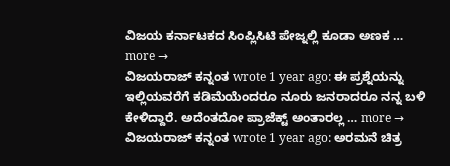ವಿಜಯ ಕರ್ನಾಟಕದ ಸಿಂಪ್ಲಿಸಿಟಿ ಪೇಜ್ನಲ್ಲಿ ಕೂಡಾ ಅಣಕ … more →
ವಿಜಯರಾಜ್ ಕನ್ನಂತ wrote 1 year ago: ಈ ಪ್ರಶ್ನೆಯನ್ನು ಇಲ್ಲಿಯವರೆಗೆ ಕಡಿಮೆಯೆಂದರೂ ನೂರು ಜನರಾದರೂ ನನ್ನ ಬಳಿ ಕೇಳಿದ್ದಾರೆ. ಅದೆಂತದೋ ಪ್ರಾಜೆಕ್ಟ್ ಅಂತಾರಲ್ಲ … more →
ವಿಜಯರಾಜ್ ಕನ್ನಂತ wrote 1 year ago: ಅರಮನೆ ಚಿತ್ರ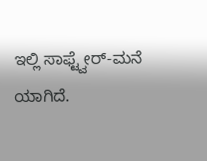ಇಲ್ಲಿ ಸಾಫ್ಟ್ವೇರ್-ಮನೆ ಯಾಗಿದೆ.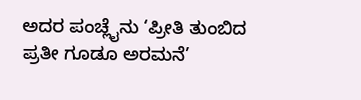ಅದರ ಪಂಚ್ಲೈನು ‘ಪ್ರೀತಿ ತುಂಬಿದ ಪ್ರತೀ ಗೂಡೂ ಅರಮನೆ’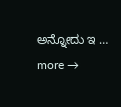ಅನ್ನೋದು ಇ … more →